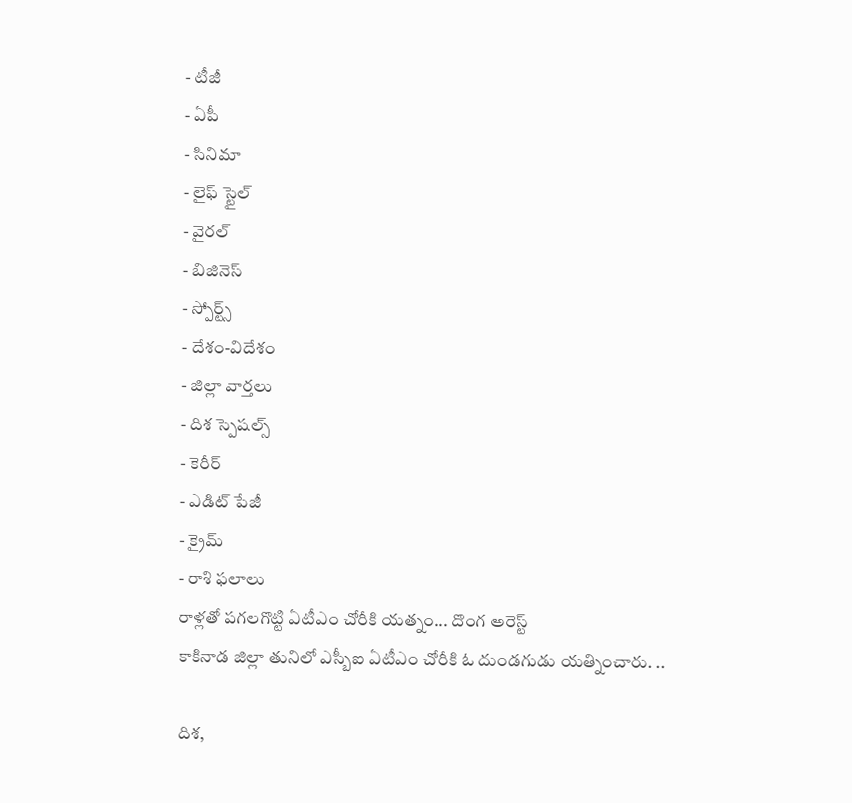- టీజీ
- ఏపీ
- సినిమా
- లైఫ్ స్టైల్
- వైరల్
- బిజినెస్
- స్పోర్ట్స్
- దేశం-విదేశం
- జిల్లా వార్తలు
- దిశ స్పెషల్స్
- కెరీర్
- ఎడిట్ పేజీ
- క్రైమ్
- రాశి ఫలాలు
రాళ్లతో పగలగొట్టి ఏటీఎం చోరీకి యత్నం... దొంగ అరెస్ట్
కాకినాడ జిల్లా తునిలో ఎస్బీఐ ఏటీఎం చోరీకి ఓ దుండగుడు యత్నించారు. ..

దిశ,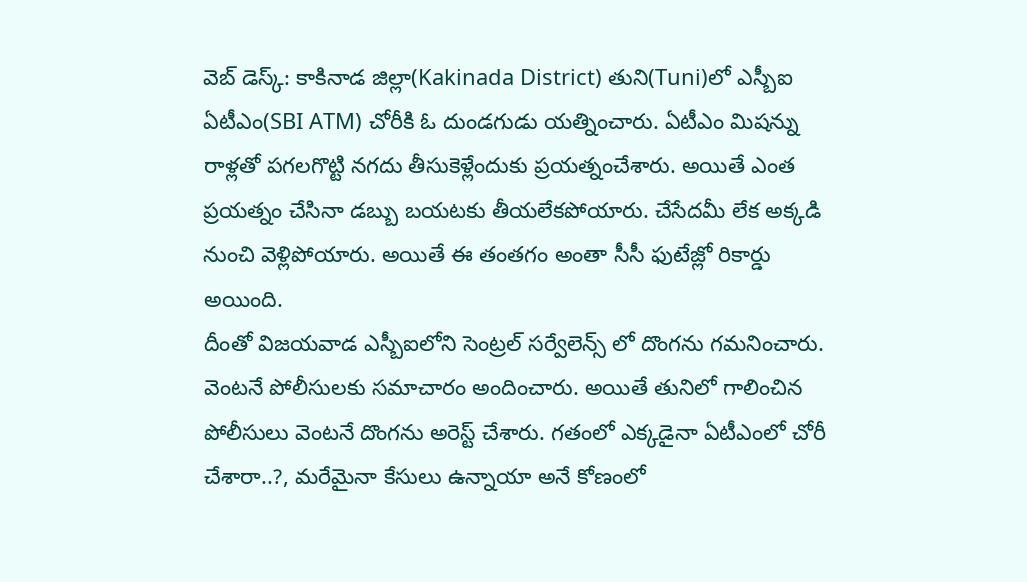వెబ్ డెస్క్: కాకినాడ జిల్లా(Kakinada District) తుని(Tuni)లో ఎస్బీఐ ఏటీఎం(SBI ATM) చోరీకి ఓ దుండగుడు యత్నించారు. ఏటీఎం మిషన్ను రాళ్లతో పగలగొట్టి నగదు తీసుకెళ్లేందుకు ప్రయత్నంచేశారు. అయితే ఎంత ప్రయత్నం చేసినా డబ్బు బయటకు తీయలేకపోయారు. చేసేదమీ లేక అక్కడి నుంచి వెళ్లిపోయారు. అయితే ఈ తంతగం అంతా సీసీ ఫుటేజ్లో రికార్డు అయింది.
దీంతో విజయవాడ ఎస్బీఐలోని సెంట్రల్ సర్వేలెన్స్ లో దొంగను గమనించారు. వెంటనే పోలీసులకు సమాచారం అందించారు. అయితే తునిలో గాలించిన పోలీసులు వెంటనే దొంగను అరెస్ట్ చేశారు. గతంలో ఎక్కడైనా ఏటీఎంలో చోరీ చేశారా..?, మరేమైనా కేసులు ఉన్నాయా అనే కోణంలో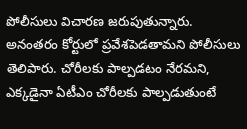పోలీసులు విచారణ జరుపుతున్నారు. అనంతరం కోర్టులో ప్రవేశపెడతామని పోలీసులు తెలిపారు. చోరీలకు పాల్పడటం నేరమని, ఎక్కడైనా ఏటీఎం చోరీలకు పాల్పడుతుంటే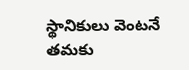స్థానికులు వెంటనే తమకు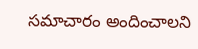సమాచారం అందించాలని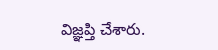విజ్ఞప్తి చేశారు.